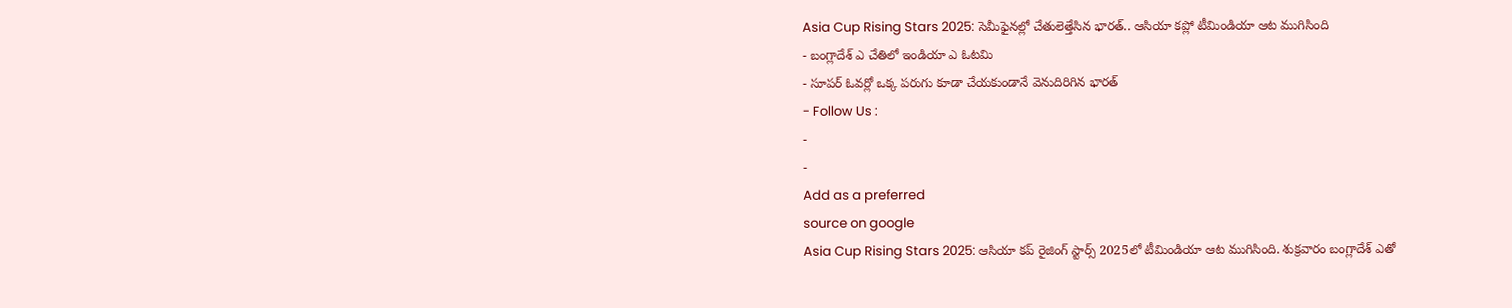Asia Cup Rising Stars 2025: సెమీఫైనల్లో చేతులెత్తేసిన భారత్.. ఆసియా కప్లో టీమిండియా ఆట ముగిసింది
- బంగ్లాదేశ్ ఎ చేతిలో ఇండియా ఎ ఓటమి
- సూపర్ ఓవర్లో ఒక్క పరుగు కూడా చేయకుండానే వెనుదిరిగిన భారత్
- Follow Us :
-
-
Add as a preferred
source on google
Asia Cup Rising Stars 2025: ఆసియా కప్ రైజింగ్ స్టార్స్ 2025లో టీమిండియా ఆట ముగిసింది. శుక్రవారం బంగ్లాదేశ్ ఎతో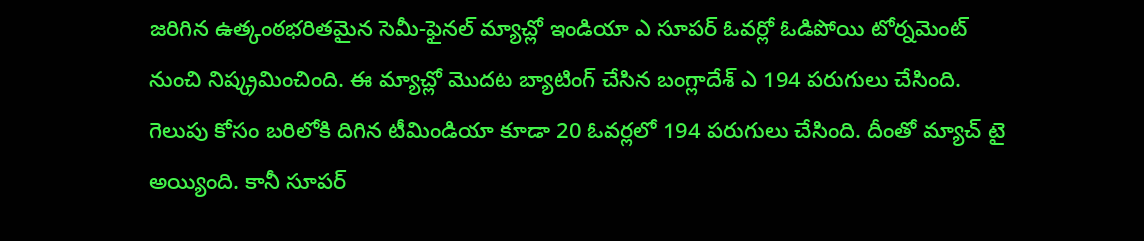జరిగిన ఉత్కంఠభరితమైన సెమీ-ఫైనల్ మ్యాచ్లో ఇండియా ఎ సూపర్ ఓవర్లో ఓడిపోయి టోర్నమెంట్ నుంచి నిష్క్రమించింది. ఈ మ్యాచ్లో మొదట బ్యాటింగ్ చేసిన బంగ్లాదేశ్ ఎ 194 పరుగులు చేసింది. గెలుపు కోసం బరిలోకి దిగిన టీమిండియా కూడా 20 ఓవర్లలో 194 పరుగులు చేసింది. దీంతో మ్యాచ్ టై అయ్యింది. కానీ సూపర్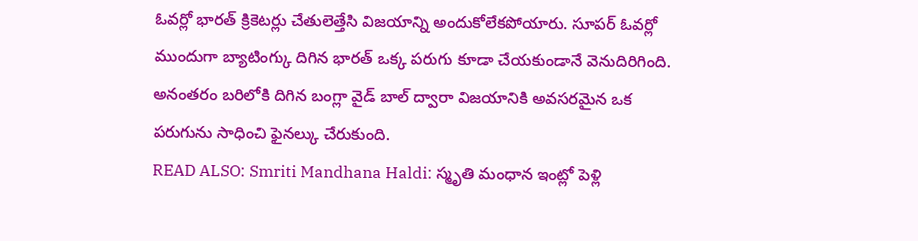ఓవర్లో భారత్ క్రికెటర్లు చేతులెత్తేసి విజయాన్ని అందుకోలేకపోయారు. సూపర్ ఓవర్లో ముందుగా బ్యాటింగ్కు దిగిన భారత్ ఒక్క పరుగు కూడా చేయకుండానే వెనుదిరిగింది. అనంతరం బరిలోకి దిగిన బంగ్లా వైడ్ బాల్ ద్వారా విజయానికి అవసరమైన ఒక పరుగును సాధించి ఫైనల్కు చేరుకుంది.
READ ALSO: Smriti Mandhana Haldi: స్మృతి మంధాన ఇంట్లో పెళ్లి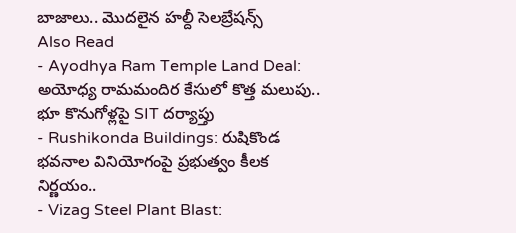బాజాలు.. మొదలైన హల్దీ సెలబ్రేషన్స్
Also Read
- Ayodhya Ram Temple Land Deal: అయోధ్య రామమందిర కేసులో కొత్త మలుపు.. భూ కొనుగోళ్లపై SIT దర్యాప్తు
- Rushikonda Buildings: రుషికొండ భవనాల వినియోగంపై ప్రభుత్వం కీలక నిర్ణయం..
- Vizag Steel Plant Blast: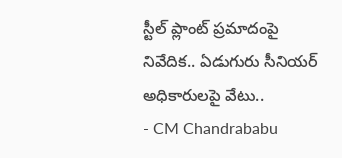స్టీల్ ప్లాంట్ ప్రమాదంపై నివేదిక.. ఏడుగురు సీనియర్ అధికారులపై వేటు..
- CM Chandrababu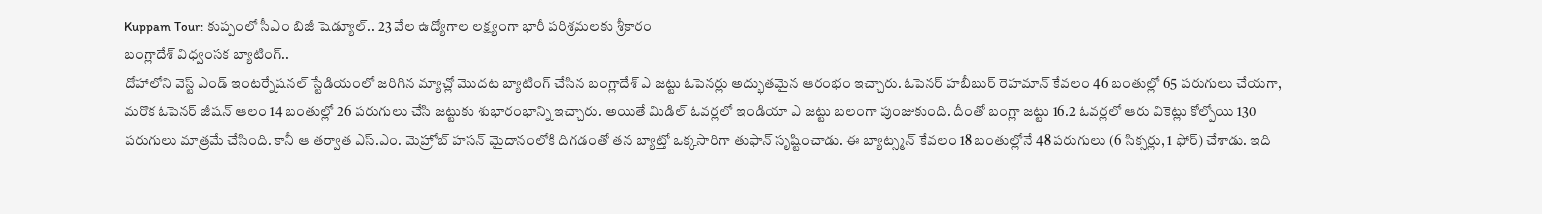Kuppam Tour: కుప్పంలో సీఎం బిజీ షెడ్యూల్.. 23 వేల ఉద్యోగాల లక్ష్యంగా భారీ పరిశ్రమలకు శ్రీకారం
బంగ్లాదేశ్ విధ్వంసక బ్యాటింగ్..
దోహాలోని వెస్ట్ ఎండ్ ఇంటర్నేషనల్ స్టేడియంలో జరిగిన మ్యాచ్లో మొదట బ్యాటింగ్ చేసిన బంగ్లాదేశ్ ఎ జట్టు ఓపెనర్లు అద్భుతమైన ఆరంభం ఇచ్చారు. ఓపెనర్ హబీబుర్ రెహమాన్ కేవలం 46 బంతుల్లో 65 పరుగులు చేయగా, మరొక ఓపెనర్ జీషన్ ఆలం 14 బంతుల్లో 26 పరుగులు చేసి జట్టుకు శుభారంభాన్ని ఇచ్చారు. అయితే మిడిల్ ఓవర్లలో ఇండియా ఎ జట్టు బలంగా పుంజుకుంది. దీంతో బంగ్లా జట్టు 16.2 ఓవర్లలో ఆరు వికెట్లు కోల్పోయి 130 పరుగులు మాత్రమే చేసింది. కానీ ఆ తర్వాత ఎస్.ఎం. మెహ్రోబ్ హసన్ మైదానంలోకి దిగడంతో తన బ్యాట్తో ఒక్కసారిగా తుఫాన్ సృష్టించాడు. ఈ బ్యాట్స్మన్ కేవలం 18 బంతుల్లోనే 48 పరుగులు (6 సిక్సర్లు, 1 ఫోర్) చేశాడు. ఇది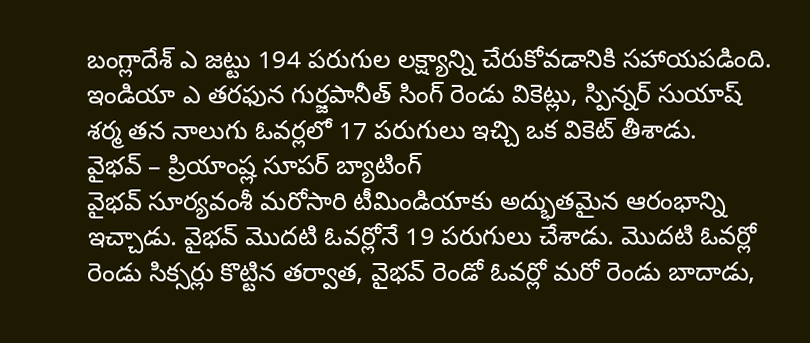బంగ్లాదేశ్ ఎ జట్టు 194 పరుగుల లక్ష్యాన్ని చేరుకోవడానికి సహాయపడింది. ఇండియా ఎ తరఫున గుర్జపానీత్ సింగ్ రెండు వికెట్లు, స్పిన్నర్ సుయాష్ శర్మ తన నాలుగు ఓవర్లలో 17 పరుగులు ఇచ్చి ఒక వికెట్ తీశాడు.
వైభవ్ – ప్రియాంష్ల సూపర్ బ్యాటింగ్
వైభవ్ సూర్యవంశీ మరోసారి టీమిండియాకు అద్భుతమైన ఆరంభాన్ని ఇచ్చాడు. వైభవ్ మొదటి ఓవర్లోనే 19 పరుగులు చేశాడు. మొదటి ఓవర్లో రెండు సిక్సర్లు కొట్టిన తర్వాత, వైభవ్ రెండో ఓవర్లో మరో రెండు బాదాడు,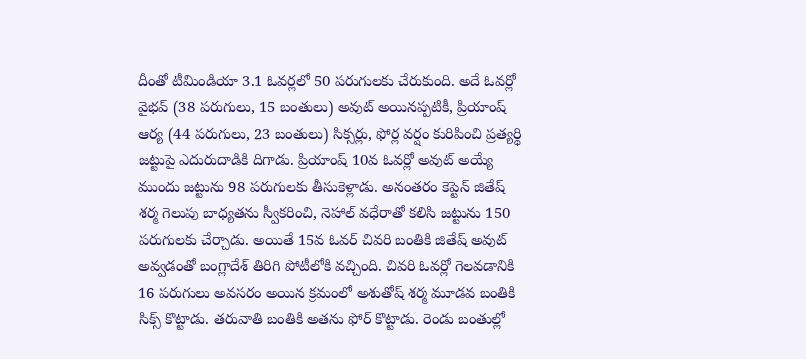దీంతో టీమిండియా 3.1 ఓవర్లలో 50 పరుగులకు చేరుకుంది. అదే ఓవర్లో వైభవ్ (38 పరుగులు, 15 బంతులు) అవుట్ అయినప్పటికీ, ప్రియాంష్ ఆర్య (44 పరుగులు, 23 బంతులు) సిక్సర్లు, ఫోర్ల వర్షం కురిపించి ప్రత్యర్థి జట్టుపై ఎదురుదాడికి దిగాడు. ప్రియాంష్ 10వ ఓవర్లో అవుట్ అయ్యే ముందు జట్టును 98 పరుగులకు తీసుకెళ్లాడు. అనంతరం కెప్టెన్ జితేష్ శర్మ గెలుపు బాధ్యతను స్వీకరించి, నెహాల్ వధేరాతో కలిసి జట్టును 150 పరుగులకు చేర్చాడు. అయితే 15వ ఓవర్ చివరి బంతికి జితేష్ అవుట్ అవ్వడంతో బంగ్లాదేశ్ తిరిగి పోటీలోకి వచ్చింది. చివరి ఓవర్లో గెలవడానికి 16 పరుగులు అవసరం అయిన క్రమంలో అశుతోష్ శర్మ మూడవ బంతికి సిక్స్ కొట్టాడు. తరువాతి బంతికి అతను ఫోర్ కొట్టాడు. రెండు బంతుల్లో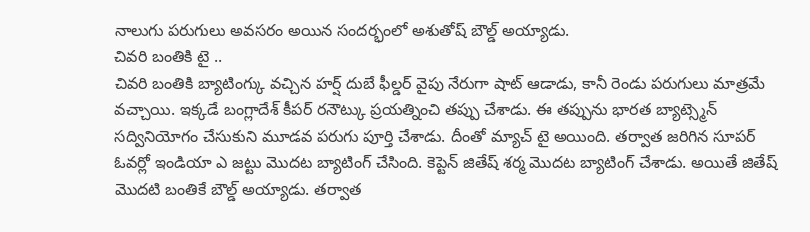నాలుగు పరుగులు అవసరం అయిన సందర్భంలో అశుతోష్ బౌల్డ్ అయ్యాడు.
చివరి బంతికి టై ..
చివరి బంతికి బ్యాటింగ్కు వచ్చిన హర్ష్ దుబే ఫీల్డర్ వైపు నేరుగా షాట్ ఆడాడు, కానీ రెండు పరుగులు మాత్రమే వచ్చాయి. ఇక్కడే బంగ్లాదేశ్ కీపర్ రనౌట్కు ప్రయత్నించి తప్పు చేశాడు. ఈ తప్పును భారత బ్యాట్స్మెన్ సద్వినియోగం చేసుకుని మూడవ పరుగు పూర్తి చేశాడు. దీంతో మ్యాచ్ టై అయింది. తర్వాత జరిగిన సూపర్ ఓవర్లో ఇండియా ఎ జట్టు మొదట బ్యాటింగ్ చేసింది. కెప్టెన్ జితేష్ శర్మ మొదట బ్యాటింగ్ చేశాడు. అయితే జితేష్ మొదటి బంతికే బౌల్డ్ అయ్యాడు. తర్వాత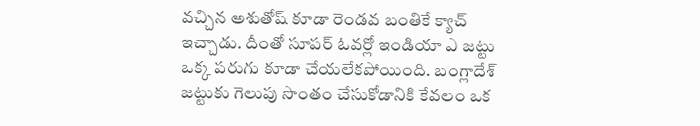వచ్చిన అశుతోష్ కూడా రెండవ బంతికే క్యాచ్ ఇచ్చాడు. దీంతో సూపర్ ఓవర్లో ఇండియా ఎ జట్టు ఒక్క పరుగు కూడా చేయలేకపోయింది. బంగ్లాదేశ్ జట్టుకు గెలుపు సొంతం చేసుకోడానికి కేవలం ఒక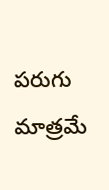పరుగు మాత్రమే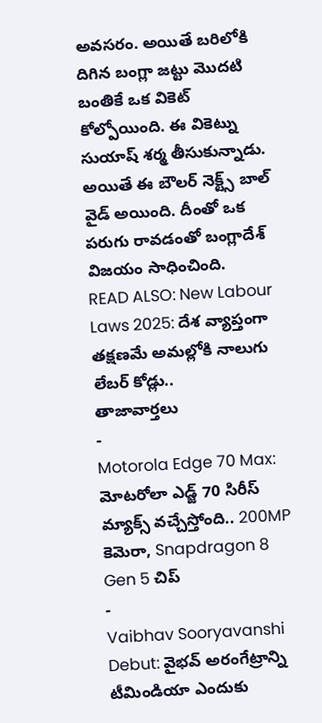అవసరం. అయితే బరిలోకి దిగిన బంగ్లా జట్టు మొదటి బంతికే ఒక వికెట్ కోల్పోయింది. ఈ వికెట్ను సుయాష్ శర్మ తీసుకున్నాడు. అయితే ఈ బౌలర్ నెక్ట్స్ బాల్ వైడ్ అయింది. దీంతో ఒక పరుగు రావడంతో బంగ్లాదేశ్ విజయం సాధించింది.
READ ALSO: New Labour Laws 2025: దేశ వ్యాప్తంగా తక్షణమే అమల్లోకి నాలుగు లేబర్ కోడ్లు..
తాజావార్తలు
-
Motorola Edge 70 Max: మోటరోలా ఎడ్జ్ 70 సిరీస్ మ్యాక్స్ వచ్చేస్తోంది.. 200MP కెమెరా, Snapdragon 8 Gen 5 చిప్
-
Vaibhav Sooryavanshi Debut: వైభవ్ అరంగేట్రాన్ని టీమిండియా ఎందుకు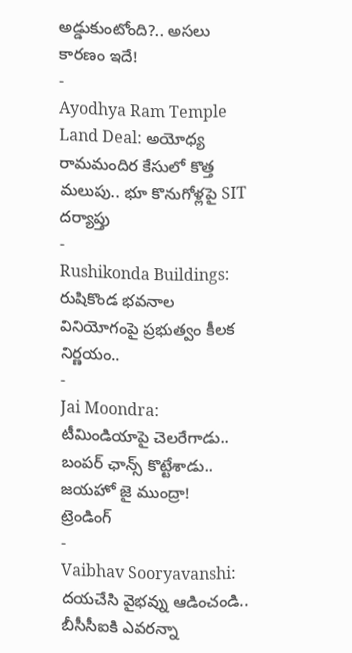అడ్డుకుంటోంది?.. అసలు కారణం ఇదే!
-
Ayodhya Ram Temple Land Deal: అయోధ్య రామమందిర కేసులో కొత్త మలుపు.. భూ కొనుగోళ్లపై SIT దర్యాప్తు
-
Rushikonda Buildings: రుషికొండ భవనాల వినియోగంపై ప్రభుత్వం కీలక నిర్ణయం..
-
Jai Moondra: టీమిండియాపై చెలరేగాడు.. బంపర్ ఛాన్స్ కొట్టేశాడు.. జయహో జై ముంద్రా!
ట్రెండింగ్
-
Vaibhav Sooryavanshi: దయచేసి వైభవ్ను ఆడించండి.. బీసీసీఐకి ఎవరన్నా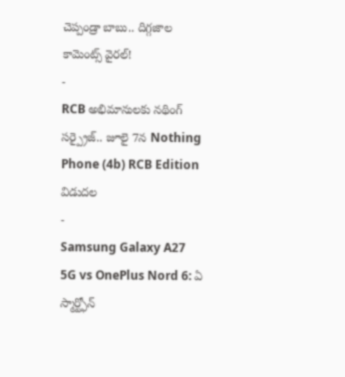చెప్పండ్రా బాబు.. దిగ్గజాల కామెంట్స్ వైరల్!
-
RCB అభిమానులకు నథింగ్ సర్ప్రైజ్.. జూలై 7న Nothing Phone (4b) RCB Edition విడుదల
-
Samsung Galaxy A27 5G vs OnePlus Nord 6: ఏ స్మార్ట్ఫోన్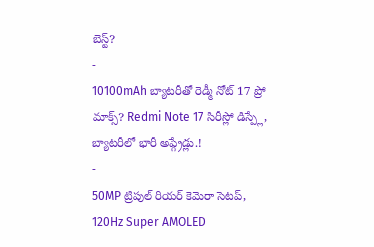బెస్ట్?
-
10100mAh బ్యాటరీతో రెడ్మీ నోట్ 17 ప్రో మాక్స్? Redmi Note 17 సిరీస్లో డిస్ప్లే, బ్యాటరీలో భారీ అప్గ్రేడ్లు.!
-
50MP ట్రిపుల్ రియర్ కెమెరా సెటప్, 120Hz Super AMOLED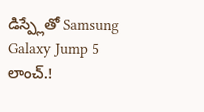డిస్ప్లేతో Samsung Galaxy Jump 5 లాంచ్.!